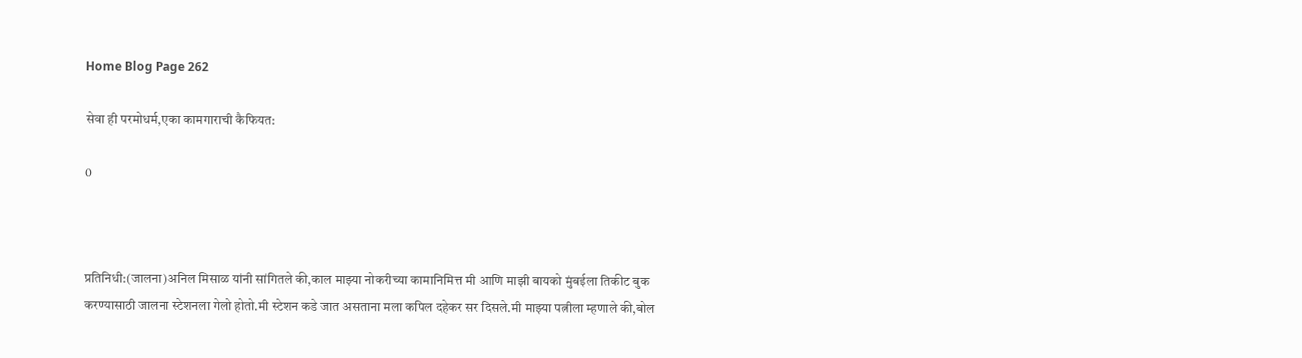Home Blog Page 262

सेवा ही परमोधर्म,एका कामगाराची कैफियत:

0



प्रतिनिधी:(जालना)अनिल मिसाळ यांनी सांगितले की,काल माझ्या नोकरीच्या कामानिमित्त मी आणि माझी बायको मुंबईला तिकीट बुक करण्यासाठी जालना स्टेशनला गेलो होतो.मी स्टेशन कडे जात असताना मला कपिल दहेकर सर दिसले.मी माझ्या पत्नीला म्हणाले की,बोल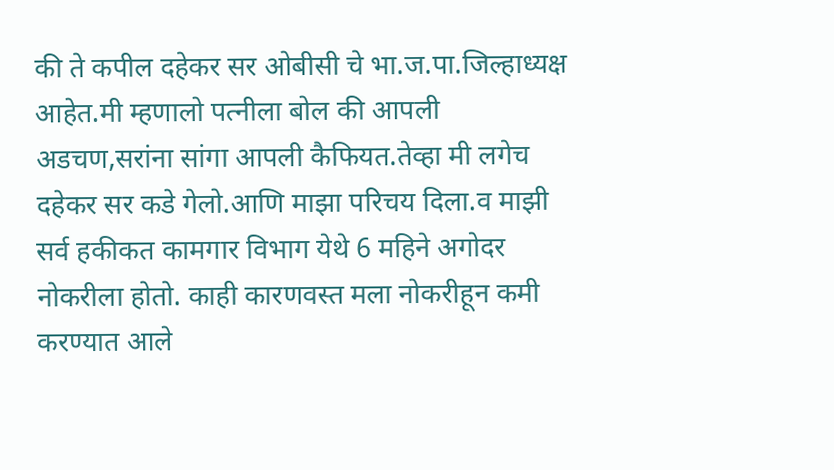की ते कपील दहेकर सर ओबीसी चे भा.ज.पा.जिल्हाध्यक्ष आहेत.मी म्हणालो पत्नीला बोल की आपली अडचण,सरांना सांगा आपली कैफियत.तेव्हा मी लगेच दहेकर सर कडे गेलो.आणि माझा परिचय दिला.व माझी सर्व हकीकत कामगार विभाग येथे 6 महिने अगोदर नोकरीला होतो. काही कारणवस्त मला नोकरीहून कमी करण्यात आले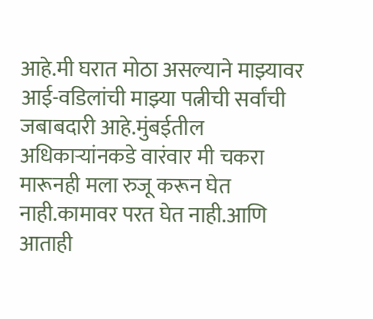आहे.मी घरात मोठा असल्याने माझ्यावर आई-वडिलांची माझ्या पत्नीची सर्वांची जबाबदारी आहे.मुंबईतील अधिकाऱ्यांनकडे वारंवार मी चकरा मारूनही मला रुजू करून घेत नाही.कामावर परत घेत नाही.आणि आताही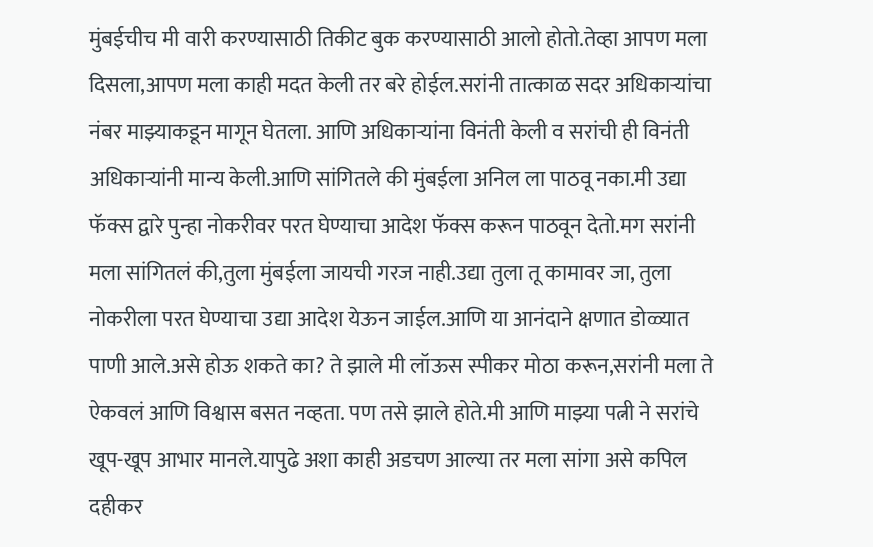मुंबईचीच मी वारी करण्यासाठी तिकीट बुक करण्यासाठी आलो होतो.तेव्हा आपण मला दिसला,आपण मला काही मदत केली तर बरे होईल.सरांनी तात्काळ सदर अधिकाऱ्यांचा नंबर माझ्याकडून मागून घेतला. आणि अधिकाऱ्यांना विनंती केली व सरांची ही विनंती अधिकाऱ्यांनी मान्य केली.आणि सांगितले की मुंबईला अनिल ला पाठवू नका.मी उद्या फॅक्स द्वारे पुन्हा नोकरीवर परत घेण्याचा आदेश फॅक्स करून पाठवून देतो.मग सरांनी मला सांगितलं की,तुला मुंबईला जायची गरज नाही.उद्या तुला तू कामावर जा, तुला नोकरीला परत घेण्याचा उद्या आदेश येऊन जाईल.आणि या आनंदाने क्षणात डोळ्यात पाणी आले.असे होऊ शकते का? ते झाले मी लॉऊस स्पीकर मोठा करून,सरांनी मला ते ऐकवलं आणि विश्वास बसत नव्हता. पण तसे झाले होते.मी आणि माझ्या पत्नी ने सरांचे खूप-खूप आभार मानले.यापुढे अशा काही अडचण आल्या तर मला सांगा असे कपिल दहीकर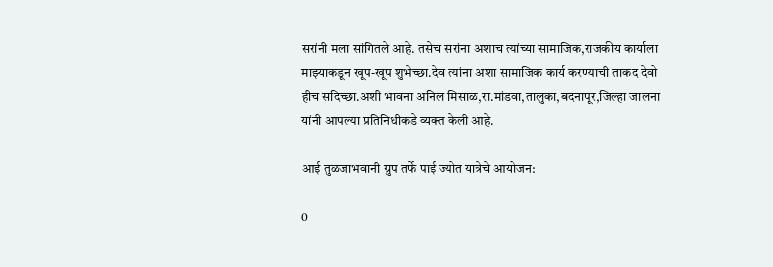सरांनी मला सांगितले आहे. तसेच सरांना अशाच त्यांच्या सामाजिक,राजकीय कार्याला माझ्याकडून खूप-खूप शुभेच्छा.देव त्यांना अशा सामाजिक कार्य करण्याची ताकद देवो हीच सदिच्छा.अशी भावना अनिल मिसाळ,रा.मांडवा,तालुका,बदनापूर,जिल्हा जालना यांनी आपल्या प्रतिनिधीकडे व्यक्त केली आहे.

आई तुळजाभवानी ग्रुप तर्फे पाई ज्योत यात्रेचे आयोजन:

0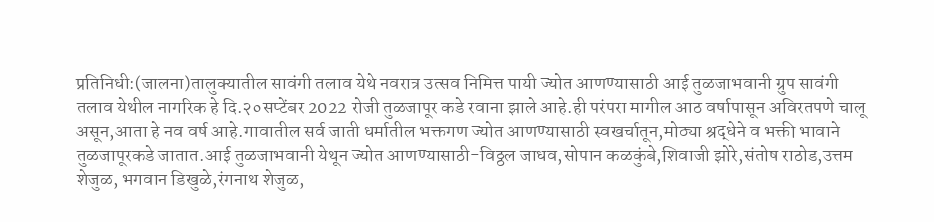प्रतिनिधी:(जालना)तालुक्यातील सावंगी तलाव येथे नवरात्र उत्सव निमित्त पायी ज्योत आणण्यासाठी आई तुळजाभवानी ग्रुप सावंगी तलाव येथील नागरिक हे दि.२०सप्टेंबर 2022 रोजी तुळजापूर कडे रवाना झाले आहे.ही परंपरा मागील आठ वर्षापासून अविरतपणे चालू असून,आता हे नव वर्ष आहे.गावातील सर्व जाती धर्मातील भक्तगण ज्योत आणण्यासाठी स्वखर्चातून,मोठ्या श्रद्धेने व भक्ती भावाने तुळजापूरकडे जातात.आई तुळजाभवानी येथून ज्योत आणण्यासाठी-विठ्ठल जाधव,सोपान कळकुंबे,शिवाजी झोरे,संतोष राठोड,उत्तम शेजुळ, भगवान डिखुळे,रंगनाथ शेजुळ,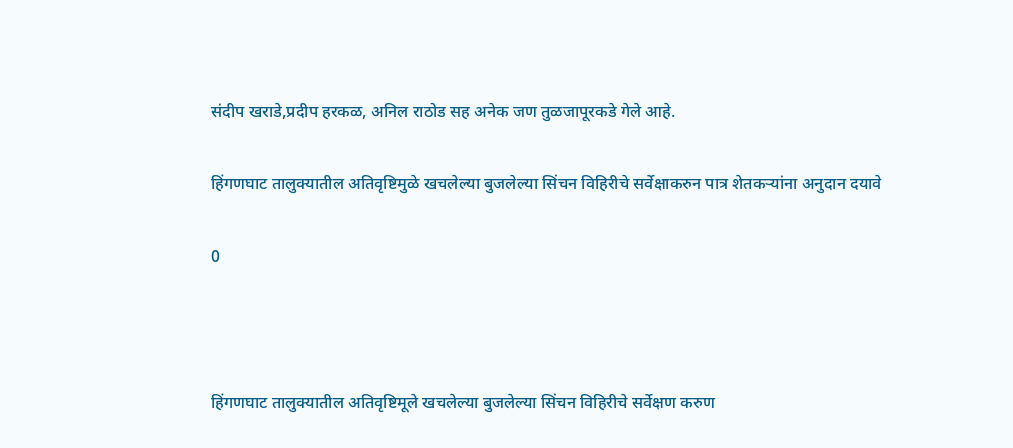संदीप खराडे,प्रदीप हरकळ, अनिल राठोड सह अनेक जण तुळजापूरकडे गेले आहे.

हिंगणघाट तालुक्यातील अतिवृष्टिमुळे खचलेल्या बुजलेल्या सिंचन विहिरीचे सर्वेक्षाकरुन पात्र शेतकऱ्यांना अनुदान दयावे

0



हिंगणघाट तालुक्यातील अतिवृष्टिमूले खचलेल्या बुजलेल्या सिंचन विहिरीचे सर्वेक्षण करुण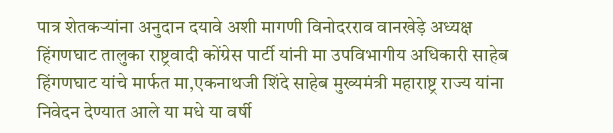पात्र शेतकऱ्यांना अनुदान दयावे अशी मागणी विनोदरराव वानखेड़े अध्यक्ष हिंगणघाट तालुका राष्ट्रवादी कोंग्रेस पार्टी यांनी मा उपविभागीय अधिकारी साहेब हिंगणघाट यांचे मार्फत मा,एकनाथजी शिंदे साहेब मुख्यमंत्री महाराष्ट्र राज्य यांना निवेदन देण्यात आले या मधे या वर्षी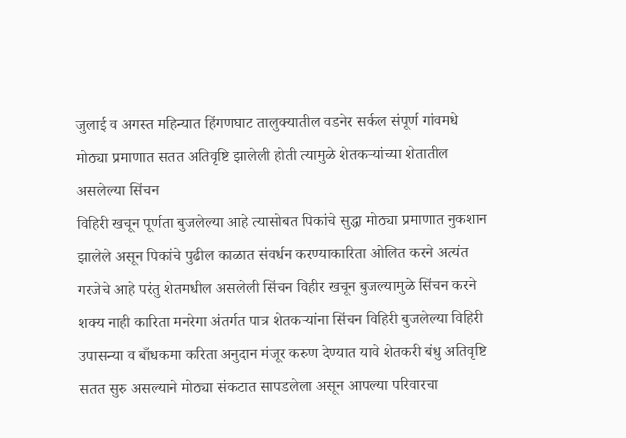जुलाई व अगस्त महिन्यात हिंगणघाट तालुक्यातील वडनेर सर्कल संपूर्ण गांवमधे मोठ्या प्रमाणात सतत अतिवृष्टि झालेली होती त्यामुळे शेतकऱ्यांच्या शेतातील असलेल्या सिंचन
विहिरी खचून पूर्णता बुजलेल्या आहे त्यासोबत पिकांचे सुद्धा मोठ्या प्रमाणात नुकशान झालेले असून पिकांचे पुढील काळात संवर्धन करण्याकारिता ओलित करने अत्यंत गरजेचे आहे परंतु शेतमधील असलेली सिंचन विहीर खचून बुजल्यामुळे सिंचन करने शक्य नाही कारिता मनरेगा अंतर्गत पात्र शेतकऱ्यांना सिंचन विहिरी बुजलेल्या विहिरी उपासन्या व बाँधकमा करिता अनुदान मंजूर करुण देण्यात यावे शेतकरी बंधु अतिवृष्टि सतत सुरु असल्याने मोठ्या संकटात सापडलेला असून आपल्या परिवारचा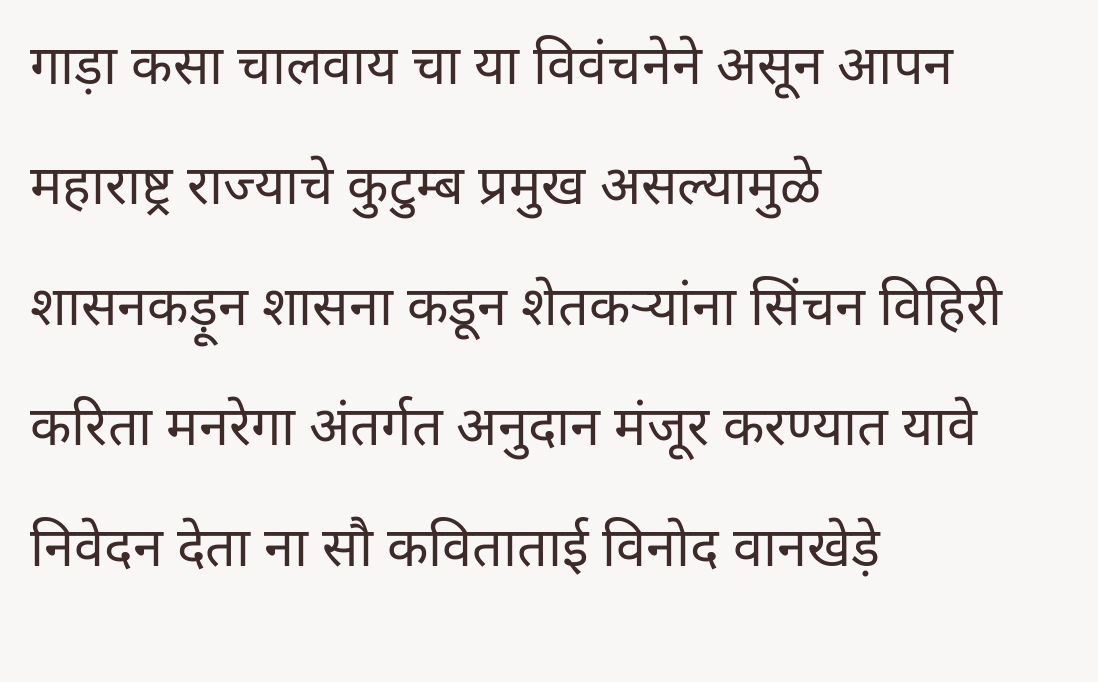गाड़ा कसा चालवाय चा या विवंचनेने असून आपन महाराष्ट्र राज्याचे कुटुम्ब प्रमुख असल्यामुळे शासनकड़ून शासना कडून शेतकऱ्यांना सिंचन विहिरी करिता मनरेगा अंतर्गत अनुदान मंजूर करण्यात यावे निवेदन देता ना सौ कविताताई विनोद वानखेड़े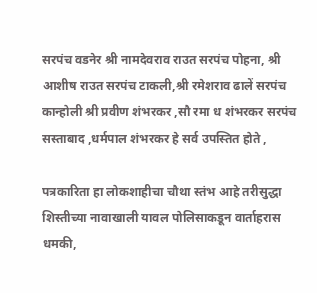सरपंच वडनेर श्री नामदेवराव राउत सरपंच पोहना, श्री आशीष राउत सरपंच टाकली,श्री रमेशराव ढालें सरपंच कान्होली श्री प्रवीण शंभरकर ,सौ रमा ध शंभरकर सरपंच सस्ताबाद ,धर्मपाल शंभरकर हे सर्व उपस्तित होते ,

पत्रकारिता हा लोकशाहीचा चौथा स्तंभ आहे तरीसुद्धा शिस्तीच्या नावाखाली यावल पोलिसाकडून वार्ताहरास धमकी,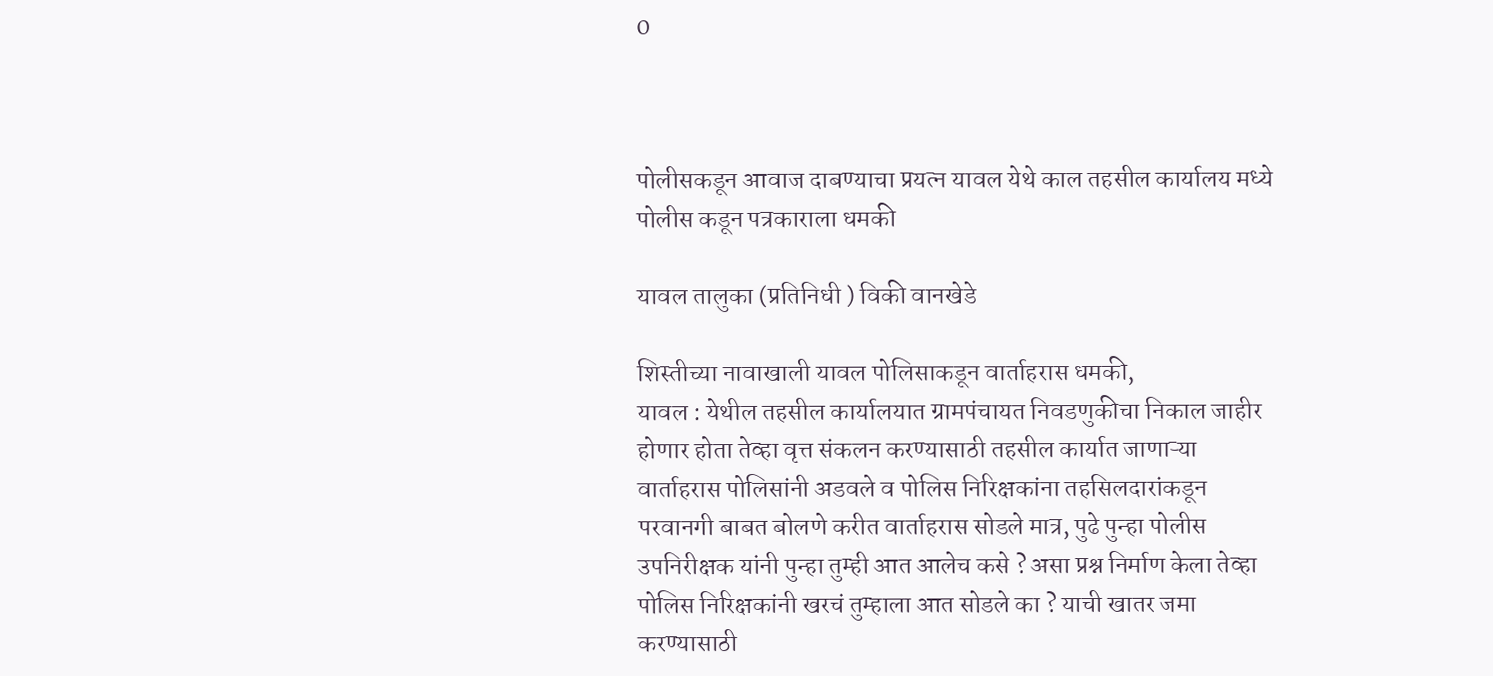0



पोलीसकडून आवाज दाबण्याचा प्रयत्न यावल येथे काल तहसील कार्यालय मध्ये पोलीस कडून पत्रकाराला धमकी

यावल तालुका (प्रतिनिधी ) विकी वानखेडे

शिस्तीच्या नावाखाली यावल पोलिसाकडून वार्ताहरास धमकी,
यावल : येथील तहसील कार्यालयात ग्रामपंचायत निवडणुकीचा निकाल जाहीर होणार होता तेव्हा वृत्त संकलन करण्यासाठी तहसील कार्यात जाणाऱ्या वार्ताहरास पोलिसांनी अडवले व पोलिस निरिक्षकांना तहसिलदारांकडून परवानगी बाबत बोलणे करीत वार्ताहरास सोडले मात्र, पुढे पुन्हा पोलीस उपनिरीक्षक यांनी पुन्हा तुम्ही आत आलेच कसे ? असा प्रश्न निर्माण केला तेव्हा पोलिस निरिक्षकांनी खरचं तुम्हाला आत सोडले का ? याची खातर जमा करण्यासाठी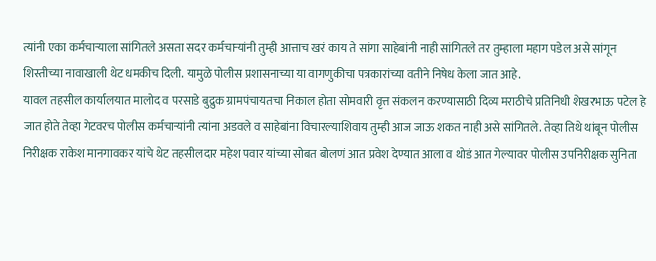त्यांनी एका कर्मचाऱ्याला सांगितले असता सदर कर्मचाऱ्यांनी तुम्ही आत्ताच खरं काय ते सांगा साहेबांनी नाही सांगितले तर तुम्हाला महाग पडेल असे सांगून शिस्तीच्या नावाखाली थेट धमकीच दिली. यामुळे पोलीस प्रशासनाच्या या वागणुकीचा पत्रकारांच्या वतीने निषेध केला जात आहे.
यावल तहसील कार्यालयात मालोद व परसाडे बुद्रुक ग्रामपंचायतचा निकाल होता सोमवारी वृत्त संकलन करण्यासाठी दिव्य मराठीचे प्रतिनिधी शेखरभाऊ पटेल हे जात होते तेव्हा गेटवरच पोलीस कर्मचाऱ्यांनी त्यांना अडवले व साहेबांना विचारल्याशिवाय तुम्ही आज जाऊ शकत नाही असे सांगितले. तेव्हा तिथे थांबून पोलीस निरीक्षक राकेश मानगावकर यांचे थेट तहसीलदार महेश पवार यांच्या सोबत बोलणं आत प्रवेश देण्यात आला व थोडं आत गेल्यावर पोलीस उपनिरीक्षक सुनिता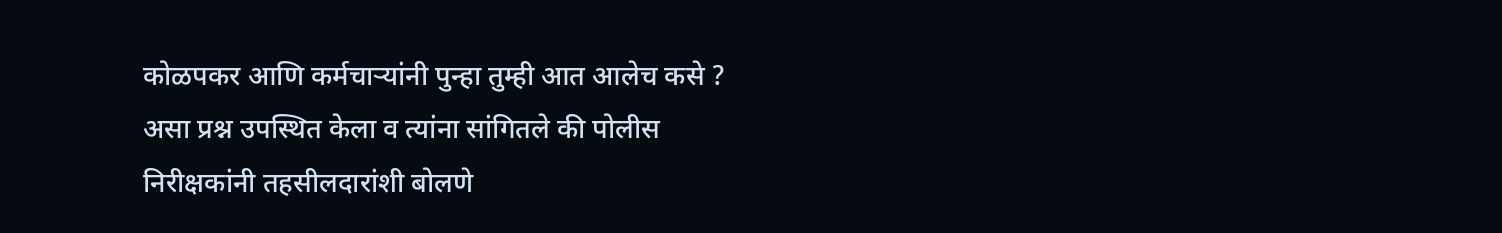कोळपकर आणि कर्मचाऱ्यांनी पुन्हा तुम्ही आत आलेच कसे ? असा प्रश्न उपस्थित केला व त्यांना सांगितले की पोलीस निरीक्षकांनी तहसीलदारांशी बोलणे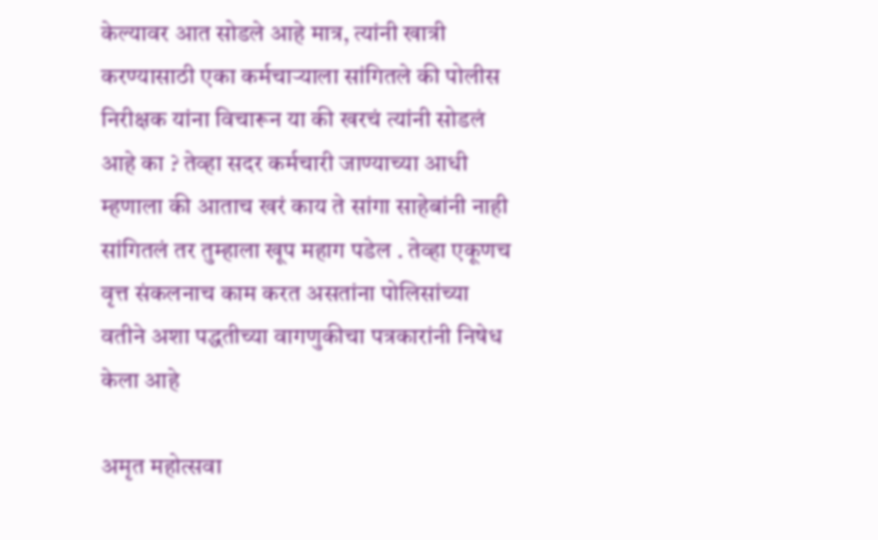केल्यावर आत सोडले आहे मात्र, त्यांनी खात्री करण्यासाठी एका कर्मचाऱ्याला सांगितले की पोलीस निरीक्षक यांना विचारून या की खरचं त्यांनी सोडलं आहे का ? तेव्हा सदर कर्मचारी जाण्याच्या आधी म्हणाला की आताच खरं काय ते सांगा साहेबांनी नाही सांगितलं तर तुम्हाला खूप महाग पडेल . तेव्हा एकूणच वृत्त संकलनाच काम करत असतांना पोलिसांच्या वतीने अशा पद्धतीच्या वागणुकीचा पत्रकारांनी निषेध केला आहे

अमृत महोत्सवा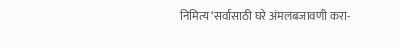निमित्य ‘सर्वासाठी घरे अंमलबजावणी करा-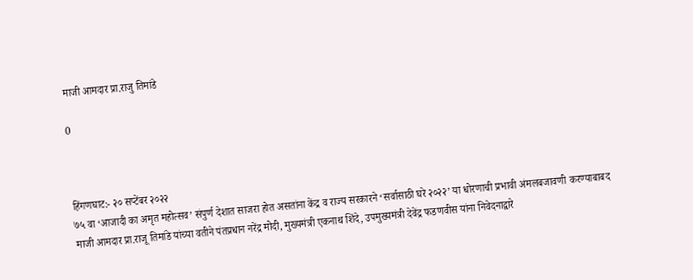माजी आमदार प्रा.राजु तिमांडे

0



हिंगणघाट:- २० सप्टेंबर २०२२
७५ वा ‘आजादी का अमृत महोत्सव’ संपुर्ण देशात साजरा होत असतांना केंद्र व राज्य सरकारने ‘सर्वासाठी घरे २०२२’ या धोरणाची प्रभावी अंमलबजावणी करण्याबाबद माजी आमदार प्रा.राजू तिमांडे यांच्या वतीने पंतप्रधान नरेंद्र मोदी, मुख्यमंत्री एकनाथ शिंदे, उपमुख्यमंत्री देवेंद्र फडणवीस यांना निवेदनाद्वारे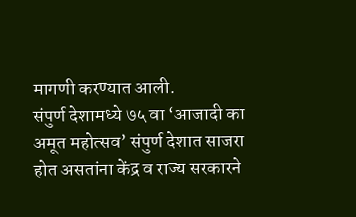मागणी करण्यात आली.
संपुर्ण देशामध्ये ७५ वा ‘आजादी का अमूत महोत्सव’ संपुर्ण देशात साजरा होत असतांना केंद्र व राज्य सरकारने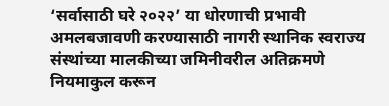‘सर्वासाठी घरे २०२२’ या धोरणाची प्रभावी अमलबजावणी करण्यासाठी नागरी स्थानिक स्वराज्य संस्थांच्या मालकीच्या जमिनीवरील अतिक्रमणे नियमाकुल करून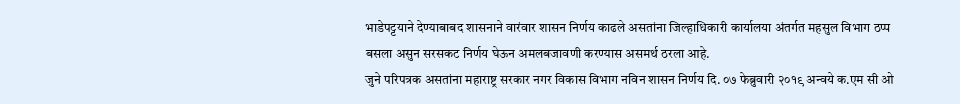भाडेपट्टयाने देण्याबाबद शासनाने वारंवार शासन निर्णय काढले असतांना जिल्हाधिकारी कार्यालया अंतर्गत महसुल विभाग ठप्प बसला असुन सरसकट निर्णय घेऊन अमलबजावणी करण्यास असमर्थ ठरला आहे.
जुने परिपत्रक असतांना महाराष्ट्र सरकार नगर विकास विभाग नविन शासन निर्णय दि. ०७ फेब्रुवारी २०१९ अन्वये क.एम सी ओ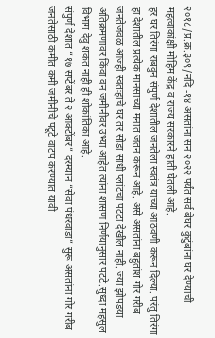२०१८/प्र.क्र.३०९/नदि -१४ असतांना सन २०२२ पर्यंत सर्व बेघर कुटुंबांना घर देण्याची महत्वाकांक्षी मोहिम केंद्र व राज्य सरकारने हाती घेतली आहे.
हर घर तिरंगा राबवुन संपुर्ण देशातील जनतेला स्वतंत्र याच्या आठवणी करून दिल्या. परंतु तिरंगा हा देशातील प्रत्येक मानसाच्या मनात जतन करून आहे. असे असतांना बहुतांश गोर गरीब जनतेजवळ आज्ही स्वतःहाचे घर तर सोडा साधी प्लांटचा पटटा देखील नाही. ज्या झोपडया अतिक्रमणावर किंवा वन जमीनीवर उभ्या आहेत त्यांना शासण निर्णयानुसार पटटे.सुध्दा महसुल विभाग देवु शकत नाही ही शोकांतिका आहे.
संपुर्ण देशात “१७ सप्टेंबर ते २ आक्टोंबर” दरम्यान “सेवा पंधरवाडा” सुरू असतांना गोर गरीब जनतेसाठी कमीत कमी जमीनीचे पटूटे वाटप करण्यात यावी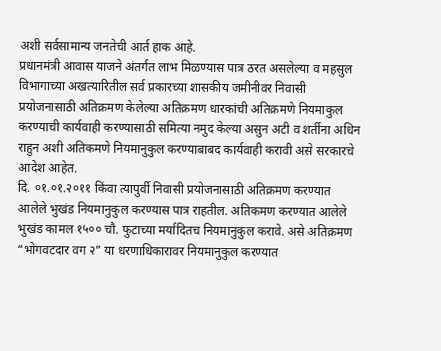अशी सर्वसामान्य जनतेची आर्त हाक आहे.
प्रधानमंत्री आवास याजने अंतर्गत लाभ मिळण्यास पात्र ठरत असलेल्या व महसुल विभागाच्या अखत्यारितील सर्व प्रकारच्या शासकीय जमीनीवर निवासी प्रयोजनासाठी अतिक्रमण केलेल्या अतिक्रमण धारकांची अतिक्रमणे नियमाकुल करण्याची कार्यवाही करण्यासाठी समित्या नमुद केल्या असुन अटी व शर्तीना अधिन राहुन अशी अतिकमणे नियमानुकुल करण्याबाबद कार्यवाही करावी असे सरकारचे आदेश आहेत.
दि. ०१.०१.२०११ किंवा त्यापुर्वी निवासी प्रयोजनासाठी अतिक्रमण करण्यात आलेले भुखंड नियमानुकुल करण्यास पात्र राहतील. अतिकमण करण्यात आलेले भुखंड कामल १५०० चौ. फुटाच्या मर्यादितच नियमानुकुल करावे. असे अतिक्रमण “भोगवटदार वग २” या धरणाधिकारावर नियमानुकुल करण्यात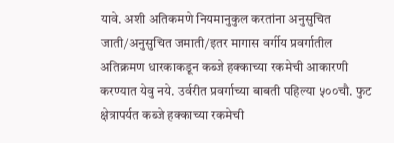यावे. अशी अतिकमणे नियमानुकुल करतांना अनुसुचित जाती/अनुसुचित जमाती/इतर मागास वर्गीय प्रवर्गातील अतिक्रमण धारकाकडून कब्जे हक्काच्या रकमेची आकारणी करण्यात येवु नये. उर्वरीत प्रवर्गाच्या बाबती पहिल्या ५००चौ. फुट क्षेत्रापर्यत कब्जे हक्काच्या रकमेची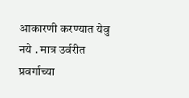आकारणी करण्यात येवु नये . मात्र उर्वरीत प्रवर्गाच्या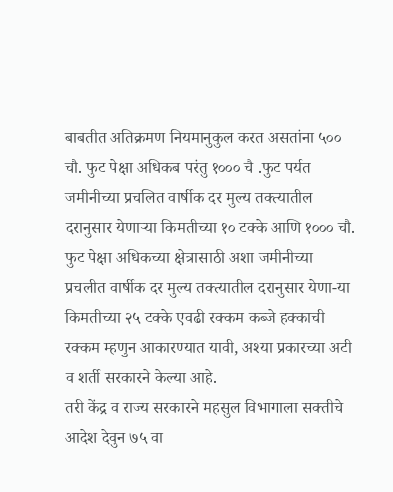बाबतीत अतिक्रमण नियमानुकुल करत असतांना ५०० चौ. फुट पेक्षा अधिकब परंतु १००० चै .फुट पर्यत जमीनीच्या प्रचलित वार्षीक दर मुल्य तक्त्यातील दरानुसार येणाऱ्या किमतीच्या १० टक्के आणि १००० चौ. फुट पेक्षा अधिकच्या क्षेत्रासाठी अशा जमीनीच्या प्रचलीत वार्षीक दर मुल्य तक्त्यातील दरानुसार येणा-या किमतीच्या २५ टक्के एवढी रक्कम कब्जे हक्काची रक्कम म्हणुन आकारण्यात यावी, अश्या प्रकारच्या अटी व शर्ती सरकारने केल्या आहे.
तरी केंद्र व राज्य सरकारने महसुल विभागाला सक्तीचे आदेश देवुन ७५ वा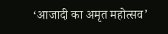‘आजादी का अमृत महोत्सव’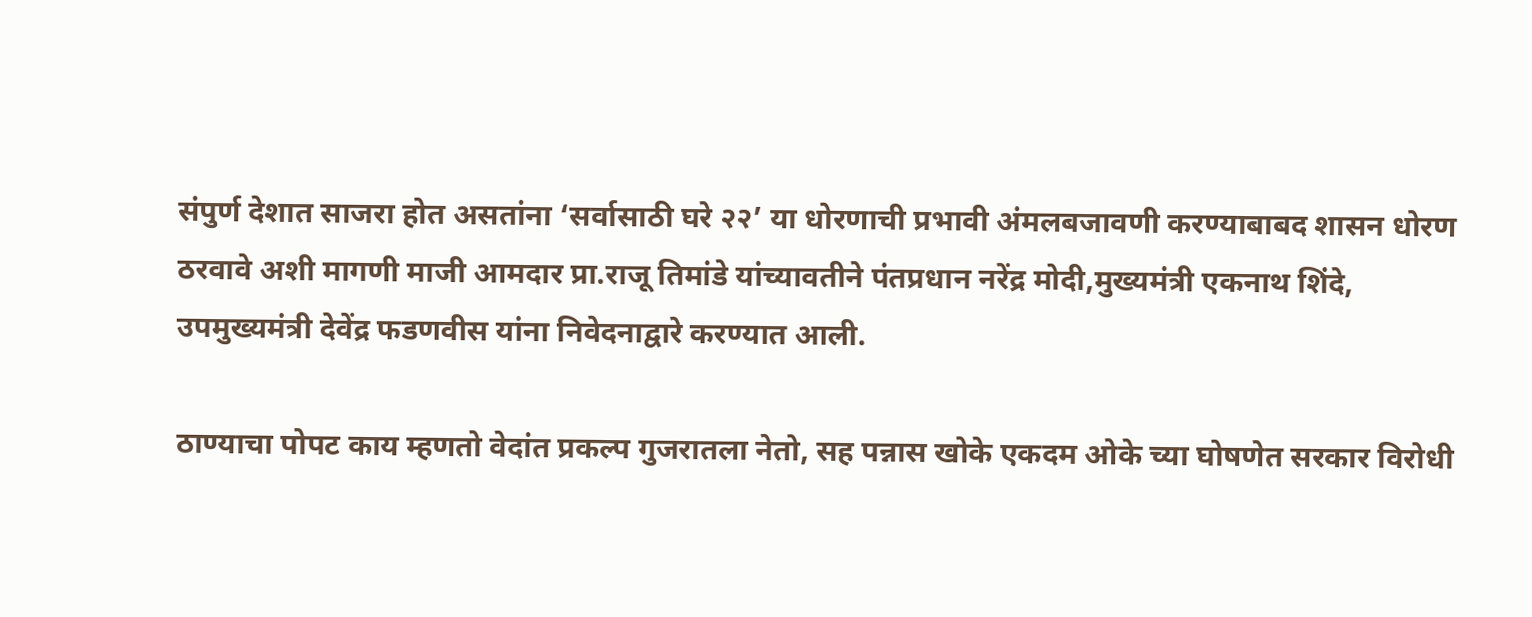संपुर्ण देशात साजरा होत असतांना ‘सर्वासाठी घरे २२’ या धोरणाची प्रभावी अंमलबजावणी करण्याबाबद शासन धोरण ठरवावे अशी मागणी माजी आमदार प्रा.राजू तिमांडे यांच्यावतीने पंतप्रधान नरेंद्र मोदी,मुख्यमंत्री एकनाथ शिंदे, उपमुख्यमंत्री देवेंद्र फडणवीस यांना निवेदनाद्वारे करण्यात आली.

ठाण्याचा पोपट काय म्हणतो वेदांत प्रकल्प गुजरातला नेतो, सह पन्नास खोके एकदम ओके च्या घोषणेत सरकार विरोधी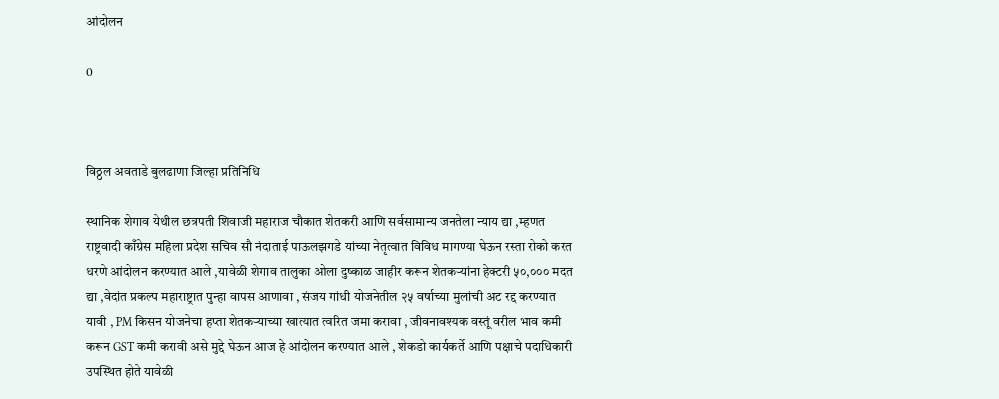आंदोलन

0



विठ्ठल अवताडे बुलढाणा जिल्हा प्रतिनिधि

स्थानिक शेगाव येथील छत्रपती शिवाजी महाराज चौकात शेतकरी आणि सर्वसामान्य जनतेला न्याय द्या ,म्हणत राष्ट्रवादी काँग्रेस महिला प्रदेश सचिव सौ नंदाताई पाऊलझगडे यांच्या नेतृत्वात विविध मागण्या घेऊन रस्ता रोको करत धरणे आंदोलन करण्यात आले ,यावेळी शेगाव तालुका ओला दुष्काळ जाहीर करून शेतकऱ्यांना हेक्टरी ५०,००० मदत द्या ,वेदांत प्रकल्प महाराष्ट्रात पुन्हा वापस आणावा , संजय गांधी योजनेतील २५ वर्षाच्या मुलांची अट रद्द करण्यात यावी , PM किसन योजनेचा हप्ता शेतकऱ्याच्या खात्यात त्वरित जमा करावा , जीवनावश्यक वस्तूं वरील भाव कमी करून GST कमी करावी असे मुद्दे घेऊन आज हे आंदोलन करण्यात आले , शेकडो कार्यकर्ते आणि पक्षाचे पदाधिकारी उपस्थित होते यावेळी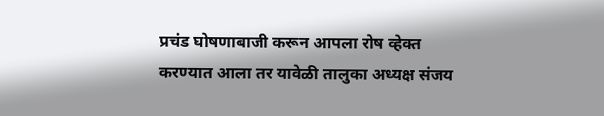प्रचंड घोषणाबाजी करून आपला रोष व्हेक्त करण्यात आला तर यावेळी तालुका अध्यक्ष संजय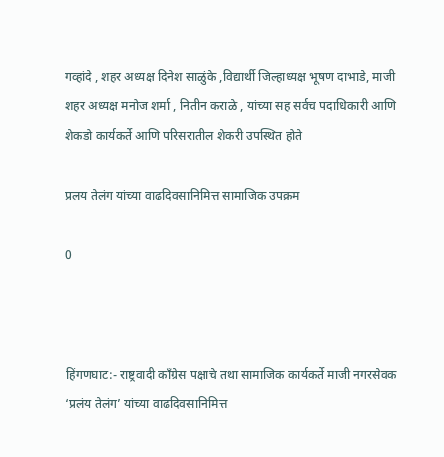गव्हांदे , शहर अध्यक्ष दिनेश साळुंके ,विद्यार्थी जिल्हाध्यक्ष भूषण दाभाडे, माजी शहर अध्यक्ष मनोज शर्मा , नितीन कराळे , यांच्या सह सर्वच पदाधिकारी आणि शेकडो कार्यकर्ते आणि परिसरातील शेकरी उपस्थित होते

प्रलय तेलंग यांच्या वाढदिवसानिमित्त सामाजिक उपक्रम

0



हिंगणघाट:- राष्ट्रवादी काँग्रेस पक्षाचे तथा सामाजिक कार्यकर्ते माजी नगरसेवक ‘प्रलंय तेलंग’ यांच्या वाढदिवसानिमित्त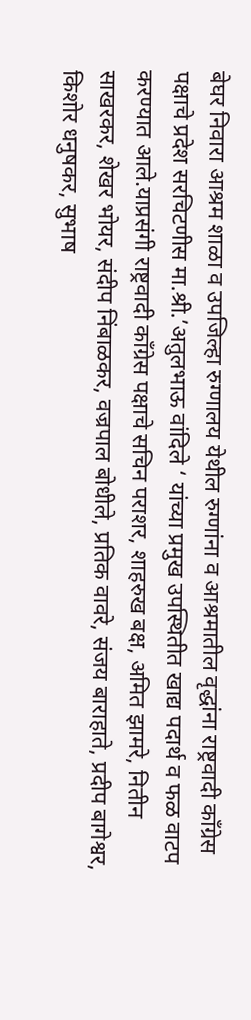बेघर निवारा आश्रम शाळा व उपजिल्हा रुग्णालय येथील रुग्णांना व आश्रमातील वृद्धांना राष्ट्रवादी काँग्रेस पक्षाचे प्रदेश सरचिटणीस मा.श्री.’अतुलभाऊ वांदिले ‘ यांच्या प्रमुख उपस्थितीत खाद्य पदार्थ व फळ वाटप करण्यात आले.याप्रसंगी राष्ट्रवादी काँग्रेस पक्षाचे सचिन पराशर, शाहरुख बक्ष, अमित झामरे, नितीन साखरकर, शेखर भोयर, संदीप निंबाळकर, वज्रपाल बोधीले, प्रतिक वावरे, संजय बाराहाते, प्रदीप बागेश्वर, किशोर धनुषकर, सुभाष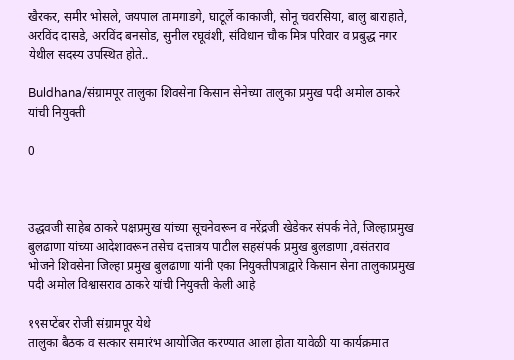खैरकर, समीर भोसले, जयपाल तामगाडगे, घाटूर्ले काकाजी, सोनू चवरसिया, बालु बाराहाते, अरविंद दासडे, अरविंद बनसोड, सुनील रघूवंशी, संविधान चौक मित्र परिवार व प्रबुद्ध नगर येथील सदस्य उपस्थित होते..

Buldhana/संग्रामपूर तालुका शिवसेना किसान सेनेच्या तालुका प्रमुख पदी अमोल ठाकरे यांची नियुक्ती

0



उद्धवजी साहेब ठाकरे पक्षप्रमुख यांच्या सूचनेवरून व नरेंद्रजी खेडेकर संपर्क नेते, जिल्हाप्रमुख बुलढाणा यांच्या आदेशावरून तसेच दत्तात्रय पाटील सहसंपर्क प्रमुख बुलडाणा ,वसंतराव भोजने शिवसेना जिल्हा प्रमुख बुलढाणा यांनी एका नियुक्तीपत्राद्वारे किसान सेना तालुकाप्रमुख पदी अमोल विश्वासराव ठाकरे यांची नियुक्ती केली आहे

१९सप्टेंबर रोजी संग्रामपूर येथे
तालुका बैठक व सत्कार समारंभ आयोजित करण्यात आला होता यावेळी या कार्यक्रमात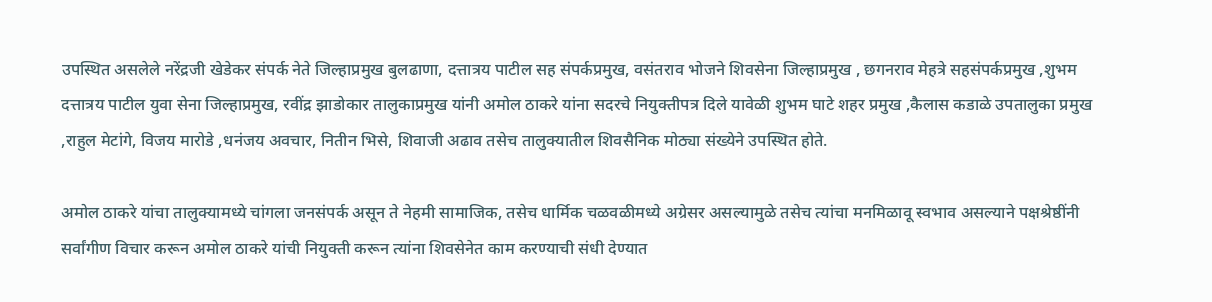उपस्थित असलेले नरेंद्रजी खेडेकर संपर्क नेते जिल्हाप्रमुख बुलढाणा, दत्तात्रय पाटील सह संपर्कप्रमुख, वसंतराव भोजने शिवसेना जिल्हाप्रमुख , छगनराव मेहत्रे सहसंपर्कप्रमुख ,शुभम दत्तात्रय पाटील युवा सेना जिल्हाप्रमुख, रवींद्र झाडोकार तालुकाप्रमुख यांनी अमोल ठाकरे यांना सदरचे नियुक्तीपत्र दिले यावेळी शुभम घाटे शहर प्रमुख ,कैलास कडाळे उपतालुका प्रमुख ,राहुल मेटांगे, विजय मारोडे ,धनंजय अवचार, नितीन भिसे, शिवाजी अढाव तसेच तालुक्यातील शिवसैनिक मोठ्या संख्येने उपस्थित होते.

अमोल ठाकरे यांचा तालुक्यामध्ये चांगला जनसंपर्क असून ते नेहमी सामाजिक, तसेच धार्मिक चळवळीमध्ये अग्रेसर असल्यामुळे तसेच त्यांचा मनमिळावू स्वभाव असल्याने पक्षश्रेष्ठींनी सर्वांगीण विचार करून अमोल ठाकरे यांची नियुक्ती करून त्यांना शिवसेनेत काम करण्याची संधी देण्यात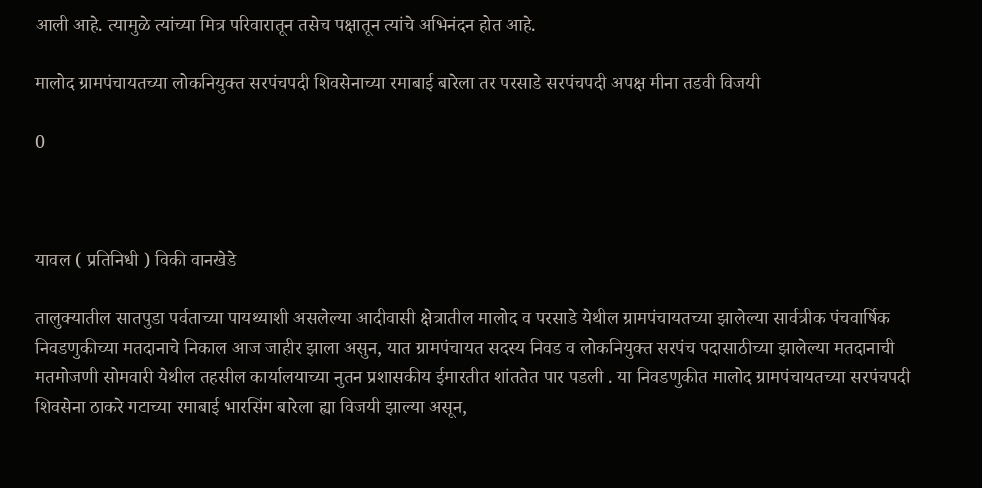आली आहे. त्यामुळे त्यांच्या मित्र परिवारातून तसेच पक्षातून त्यांचे अभिनंदन होत आहे.

मालोद ग्रामपंचायतच्या लोकनियुक्त सरपंचपदी शिवसेनाच्या रमाबाई बारेला तर परसाडे सरपंचपदी अपक्ष मीना तडवी विजयी

0



यावल ( प्रतिनिधी ) विकी वानखेडे

तालुक्यातील सातपुडा पर्वताच्या पायथ्याशी असलेल्या आदीवासी क्षेत्रातील मालोद व परसाडे येथील ग्रामपंचायतच्या झालेल्या सार्वत्रीक पंचवार्षिक निवडणुकीच्या मतदानाचे निकाल आज जाहीर झाला असुन, यात ग्रामपंचायत सदस्य निवड व लोकनियुक्त सरपंच पदासाठीच्या झालेल्या मतदानाची मतमोजणी सोमवारी येथील तहसील कार्यालयाच्या नुतन प्रशासकीय ईमारतीत शांततेत पार पडली . या निवडणुकीत मालोद ग्रामपंचायतच्या सरपंचपदी शिवसेना ठाकरे गटाच्या रमाबाई भारसिंग बारेला ह्या विजयी झाल्या असून,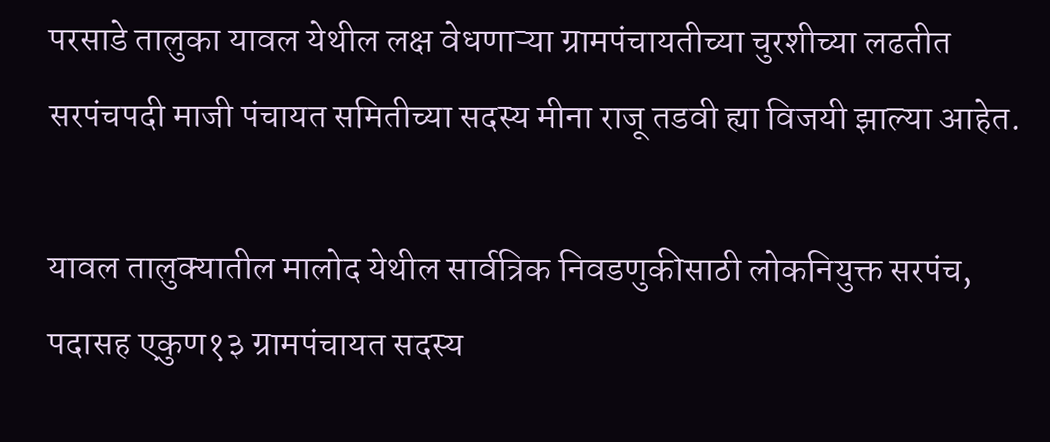परसाडे तालुका यावल येथील लक्ष वेधणाऱ्या ग्रामपंचायतीच्या चुरशीच्या लढतीत सरपंचपदी माजी पंचायत समितीच्या सदस्य मीना राजू तडवी ह्या विजयी झाल्या आहेत.

यावल तालुक्यातील मालोद येथील सार्वत्रिक निवडणुकीसाठी लोकनियुक्त सरपंच, पदासह एकुण१३ ग्रामपंचायत सदस्य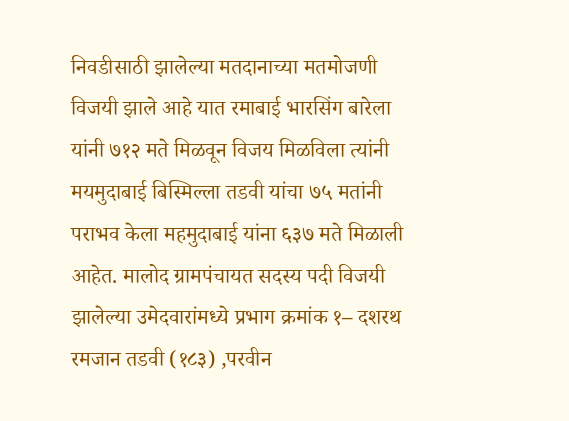निवडीसाठी झालेल्या मतदानाच्या मतमोजणी विजयी झाले आहे यात रमाबाई भारसिंग बारेला यांनी ७१२ मते मिळवून विजय मिळविला त्यांनी मयमुदाबाई बिस्मिल्ला तडवी यांचा ७५ मतांनी पराभव केला महमुदाबाई यांना ६३७ मते मिळाली आहेत. मालोद ग्रामपंचायत सदस्य पदी विजयी झालेल्या उमेदवारांमध्ये प्रभाग क्रमांक १– दशरथ रमजान तडवी (१८३) ,परवीन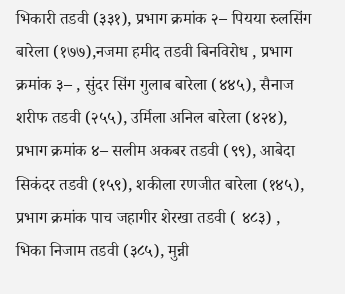भिकारी तडवी (३३१), प्रभाग क्रमांक २– पियया रुलसिंग बारेला (१७७),नजमा हमीद तडवी बिनविरोध , प्रभाग क्रमांक ३– , सुंदर सिंग गुलाब बारेला (४४५), सैनाज शरीफ तडवी (२५५), उर्मिला अनिल बारेला (४२४), प्रभाग क्रमांक ४– सलीम अकबर तडवी (९९), आबेदा सिकंदर तडवी (१५९), शकीला रणजीत बारेला (१४५), प्रभाग क्रमांक पाच जहागीर शेरखा तडवी ( ४८३) , भिका निजाम तडवी (३८५), मुन्नी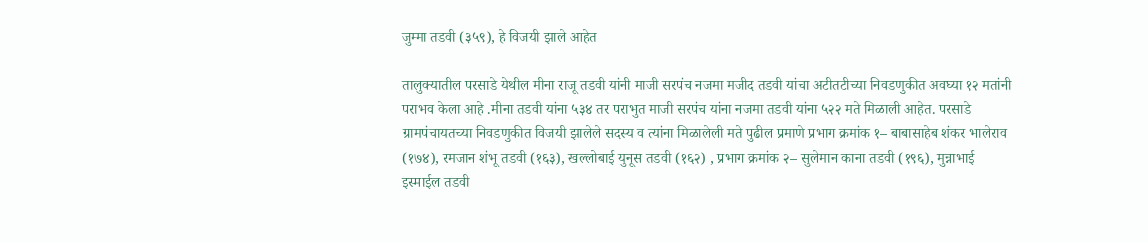जुम्मा तडवी (३५९), हे विजयी झाले आहेत

तालुक्यातील परसाडे येथील मीना राजू तडवी यांनी माजी सरपंच नजमा मजीद तडवी यांचा अटीतटीच्या निवडणुकीत अवघ्या १२ मतांनी पराभव केला आहे .मीना तडवी यांना ५३४ तर पराभुत माजी सरपंच यांना नजमा तडवी यांना ५२२ मते मिळाली आहेत. परसाडे ग्रामपंचायतच्या निवडणुकीत विजयी झालेले सदस्य व त्यांना मिळालेली मते पुढील प्रमाणे प्रभाग क्रमांक १– बाबासाहेब शंकर भालेराव (१७४), रमजान शंभू तडवी (१६३), खल्लोबाई युनूस तडवी (१६२) , प्रभाग क्रमांक २– सुलेमान काना तडवी (१९६), मुन्नाभाई इस्माईल तडवी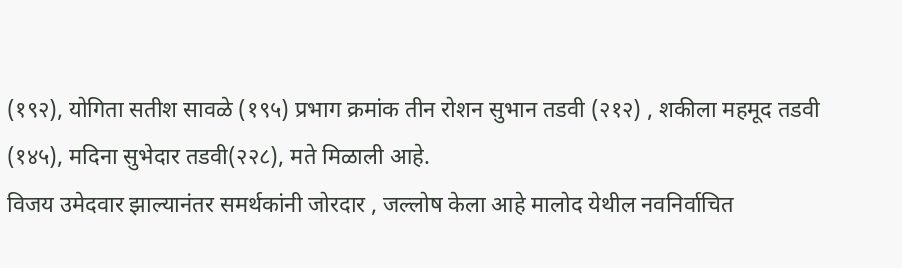(१९२), योगिता सतीश सावळे (१९५) प्रभाग क्रमांक तीन रोशन सुभान तडवी (२१२) , शकीला महमूद तडवी (१४५), मदिना सुभेदार तडवी(२२८), मते मिळाली आहे.
विजय उमेदवार झाल्यानंतर समर्थकांनी जोरदार , जल्लोष केला आहे मालोद येथील नवनिर्वाचित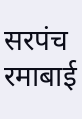सरपंच रमाबाई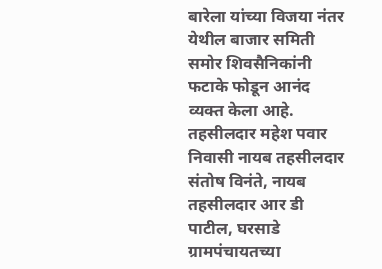बारेला यांच्या विजया नंतर येथील बाजार समिती समोर शिवसैनिकांनी फटाके फोडून आनंद व्यक्त केला आहे.
तहसीलदार महेश पवार निवासी नायब तहसीलदार संतोष विनंते, नायब तहसीलदार आर डी पाटील, घरसाडे ग्रामपंचायतच्या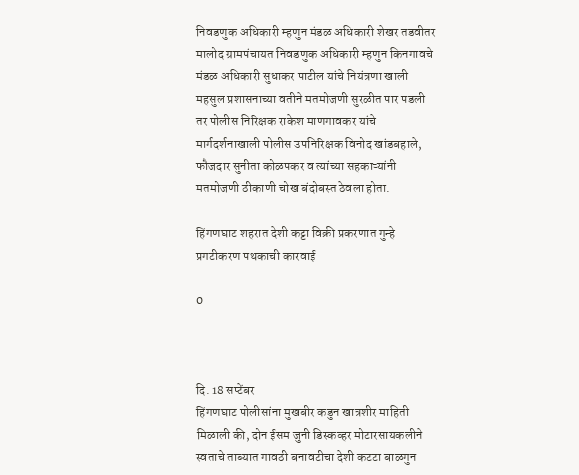निवडणुक अधिकारी म्हणुन मंडळ अधिकारी शेखर तडवीतर मालोद ग्रामपंचायत निवडणुक अधिकारी म्हणुन किनगावचे मंडळ अधिकारी सुधाकर पाटील यांचे नियंत्रणा खाली महसुल प्रशासनाच्या वतीने मतमोजणी सुरळीत पार पडली तर पोलीस निरिक्षक राकेश माणगावकर यांचे मार्गदर्शनाखाली पोलीस उपनिरिक्षक विनोद खांडबहाले, फौजदार सुनीता कोळपकर व त्यांच्या सहकाऱ्यांनी मतमोजणी ठीकाणी चोख बंदोबस्त ठेवला होता.

हिंगणघाट शहरात देशी कट्टा विक्री प्रकरणात गुन्हे प्रगटीकरण पथकाची कारवाई

0



दि. 18 सप्टेंबर
हिंगणघाट पोलीसांना मुखबीर कडुन खात्रशीर माहिती मिळाली की, दोन ईसम जुनी डिस्कव्हर मोटारसायकलीने स्वताचे ताब्यात गावठी बनावटीचा देशी कटटा बाळगुन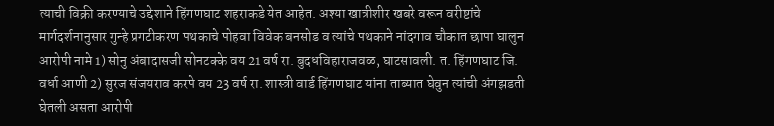त्याची विक्री करण्याचे उद्देशाने हिंगणघाट शहराकडे येत आहेत. अश्या खात्रीशीर खबरे वरून वरीष्टांचे मार्गदर्शनानुसार गुन्हे प्रगटीकरण पथकाचे पोहवा विवेक बनसोड व त्यांचे पथकाने नांदगाव चौकात छापा घालुन आरोपी नामे 1) सोनु अंबादासजी सोनटक्के वय 21 वर्ष रा. बुदधविहाराजवळ, घाटसावली. त. हिंगणघाट जि. वर्धा आणी 2) सुरज संजयराव करपे वय 23 वर्ष रा. शास्त्री वार्ड हिंगणघाट यांना ताब्यात घेवुन त्यांची अंगझडती घेतली असता आरोपी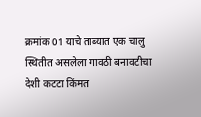क्रमांक 01 याचे ताब्यात एक चालु स्थितीत असलेला गावठी बनावटीचा देशी कटटा किंमत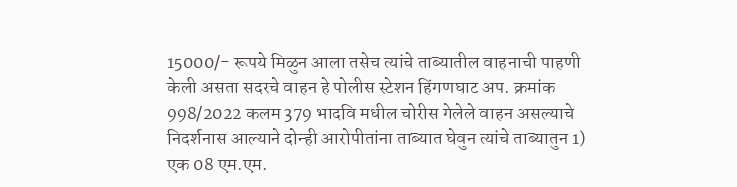15000/- रूपये मिळुन आला तसेच त्यांचे ताब्यातील वाहनाची पाहणी केली असता सदरचे वाहन हे पोलीस स्टेशन हिंगणघाट अप. क्रमांक 998/2022 कलम 379 भादवि मधील चोरीस गेलेले वाहन असल्याचे निदर्शनास आल्याने दोन्ही आरोपीतांना ताब्यात घेवुन त्यांचे ताब्यातुन 1) एक 08 एम.एम.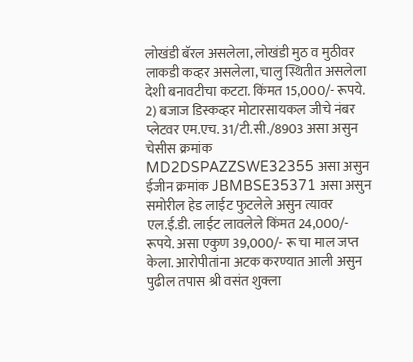लोखंडी बॅरल असलेला, लोखंडी मुठ व मुठीवर लाकडी कव्हर असलेला, चालु स्थितीत असलेला देशी बनावटीचा कटटा. किंमत 15,000/- रूपये. 2) बजाज डिस्कव्हर मोटारसायकल जीचे नंबर प्लेटवर एम.एच. 31/टी.सी./8903 असा असुन चेसीस क्रमांक MD2DSPAZZSWE32355 असा असुन ईजीन क्रमांक JBMBSE35371 असा असुन समोरील हेड लाईट फुटलेले असुन त्यावर एल.ई.डी. लाईट लावलेले किंमत 24,000/- रूपये. असा एकुण 39,000/- रू चा माल जप्त केला. आरोपीतांना अटक करण्यात आली असुन पुढील तपास श्री वसंत शुक्ला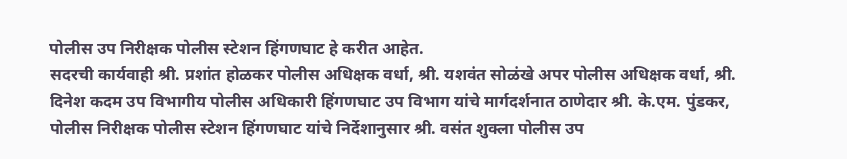पोलीस उप निरीक्षक पोलीस स्टेशन हिंगणघाट हे करीत आहेत.
सदरची कार्यवाही श्री. प्रशांत होळकर पोलीस अधिक्षक वर्धा, श्री. यशवंत सोळंखे अपर पोलीस अधिक्षक वर्धा, श्री. दिनेश कदम उप विभागीय पोलीस अधिकारी हिंगणघाट उप विभाग यांचे मार्गदर्शनात ठाणेदार श्री. के.एम. पुंडकर, पोलीस निरीक्षक पोलीस स्टेशन हिंगणघाट यांचे निर्देशानुसार श्री. वसंत शुक्ला पोलीस उप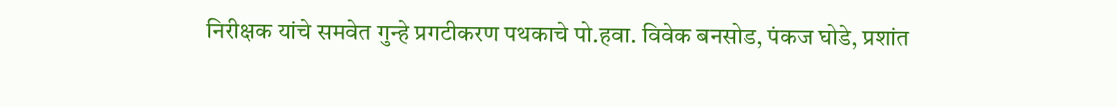निरीक्षक यांचे समवेत गुन्हे प्रगटीकरण पथकाचे पो.हवा. विवेक बनसोड, पंकज घोडे, प्रशांत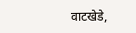वाटखेडे,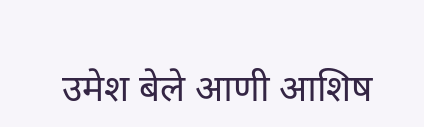उमेश बेले आणी आशिष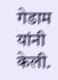गेडाम यांनी केली.